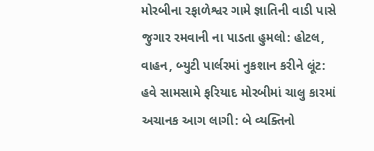મોરબીના રફાળેશ્વર ગામે જ્ઞાતિની વાડી પાસે જુગાર રમવાની ના પાડતા હુમલો: હોટલ, વાહન, બ્યુટી પાર્લરમાં નુકશાન કરીને લૂંટ: હવે સામસામે ફરિયાદ મોરબીમાં ચાલુ કારમાં અચાનક આગ લાગી: બે વ્યક્તિનો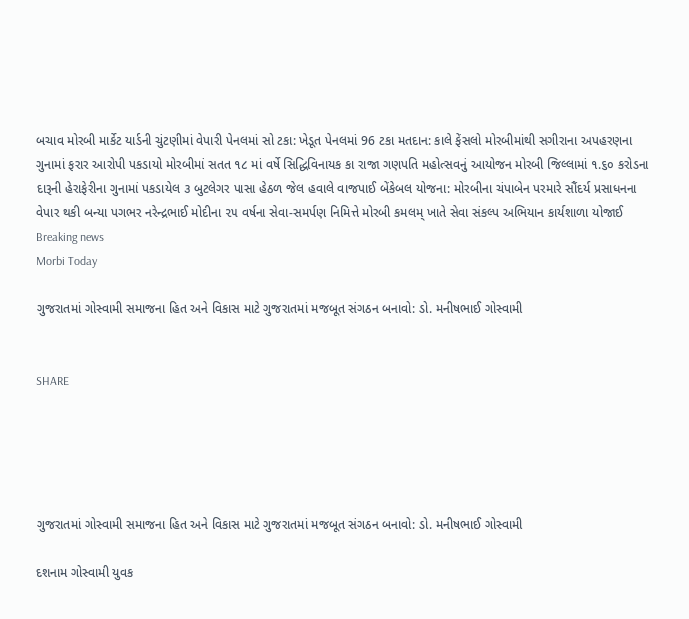બચાવ મોરબી માર્કેટ યાર્ડની ચુંટણીમાં વેપારી પેનલમાં સો ટકા: ખેડૂત પેનલમાં 96 ટકા મતદાન: કાલે ફેંસલો મોરબીમાંથી સગીરાના અપહરણના ગુનામાં ફરાર આરોપી પકડાયો મોરબીમાં સતત ૧૮ માં વર્ષે સિદ્ધિવિનાયક કા રાજા ગણપતિ મહોત્સવનું આયોજન મોરબી જિલ્લામાં ૧.૬૦ કરોડના દારૂની હેરાફેરીના ગુનામાં પકડાયેલ ૩ બુટલેગર પાસા હેઠળ જેલ હવાલે વાજપાઈ બેંકેબલ યોજના: મોરબીના ચંપાબેન પરમારે સૌંદર્ય પ્રસાધનના વેપાર થકી બન્યા પગભર નરેન્દ્રભાઈ મોદીના ૨૫ વર્ષના સેવા-સમર્પણ નિમિત્તે મોરબી કમલમ્ ખાતે સેવા સંકલ્પ અભિયાન કાર્યશાળા યોજાઈ
Breaking news
Morbi Today

ગુજરાતમાં ગોસ્વામી સમાજના હિત અને વિકાસ માટે ગુજરાતમાં મજબૂત સંગઠન બનાવો: ડો. મનીષભાઈ ગોસ્વામી


SHARE





ગુજરાતમાં ગોસ્વામી સમાજના હિત અને વિકાસ માટે ગુજરાતમાં મજબૂત સંગઠન બનાવો: ડો. મનીષભાઈ ગોસ્વામી

દશનામ ગોસ્વામી યુવક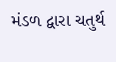મંડળ દ્વારા ચતુર્થ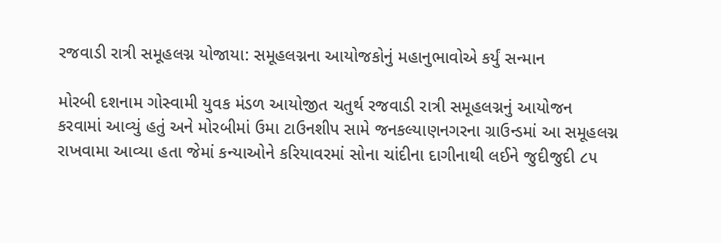રજવાડી રાત્રી સમૂહલગ્ન યોજાયા: સમૂહલગ્નના આયોજકોનું મહાનુભાવોએ કર્યું સન્માન

મોરબી દશનામ ગોસ્વામી યુવક મંડળ આયોજીત ચતુર્થ રજવાડી રાત્રી સમૂહલગ્નનું આયોજન કરવામાં આવ્યું હતું અને મોરબીમાં ઉમા ટાઉનશીપ સામે જનકલ્યાણનગરના ગ્રાઉન્ડમાં આ સમૂહલગ્ન રાખવામા આવ્યા હતા જેમાં કન્યાઓને કરિયાવરમાં સોના ચાંદીના દાગીનાથી લઈને જુદીજુદી ૮૫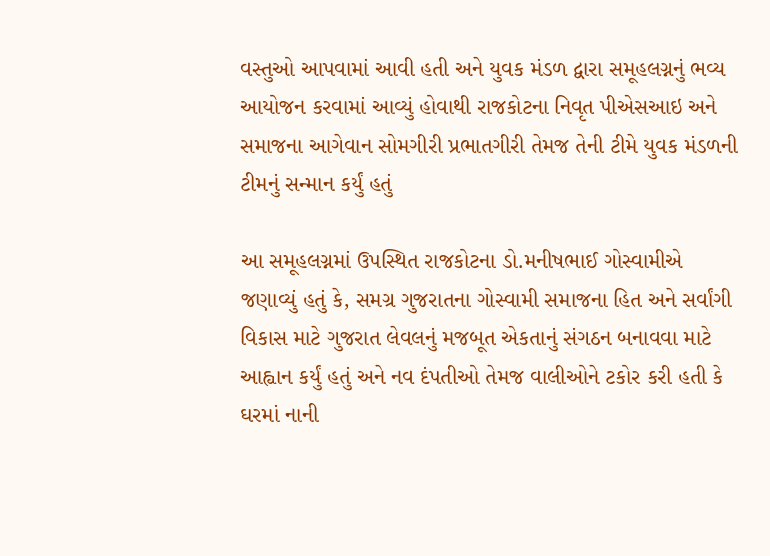વસ્તુઓ આપવામાં આવી હતી અને યુવક મંડળ દ્વારા સમૂહલગ્નનું ભવ્ય આયોજન કરવામાં આવ્યું હોવાથી રાજકોટના નિવૃત પીએસઆઇ અને સમાજના આગેવાન સોમગીરી પ્રભાતગીરી તેમજ તેની ટીમે યુવક મંડળની ટીમનું સન્માન કર્યું હતું

આ સમૂહલગ્નમાં ઉપસ્થિત રાજકોટના ડો.મનીષભાઈ ગોસ્વામીએ જણાવ્યું હતું કે, સમગ્ર ગુજરાતના ગોસ્વામી સમાજના હિત અને સર્વાંગી વિકાસ માટે ગુજરાત લેવલનું મજબૂત એકતાનું સંગઠન બનાવવા માટે આહ્વાન કર્યું હતું અને નવ દંપતીઓ તેમજ વાલીઓને ટકોર કરી હતી કે ઘરમાં નાની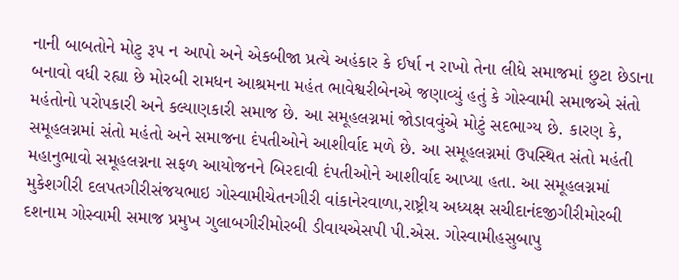નાની બાબતોને મોટુ રૂપ ન આપો અને એકબીજા પ્રત્યે અહંકાર કે ઈર્ષા ન રાખો તેના લીધે સમાજમાં છુટા છેડાના બનાવો વધી રહ્યા છે મોરબી રામધન આશ્રમના મહંત ભાવેશ્વરીબેનએ જણાવ્યું હતું કે ગોસ્વામી સમાજએ સંતો મહંતોનો પરોપકારી અને કલ્યાણકારી સમાજ છે. આ સમૂહલગ્નમાં જોડાવવુંએ મોટું સદભાગ્ય છે. કારણ કે, સમૂહલગ્નમાં સંતો મહંતો અને સમાજના દંપતીઓને આશીર્વાદ મળે છે. આ સમૂહલગ્નમાં ઉપસ્થિત સંતો મહંતી મહાનુભાવો સમૂહલગ્નના સફળ આયોજનને બિરદાવી દંપતીઓને આશીર્વાદ આપ્યા હતા. આ સમૂહલગ્નમાં મુકેશગીરી દલપતગીરીસંજયભાઇ ગોસ્વામીચેતનગીરી વાંકાનેરવાળા,રાષ્ટ્રીય અધ્યક્ષ સચીદાનંદજીગીરીમોરબી દશનામ ગોસ્વામી સમાજ પ્રમુખ ગુલાબગીરીમોરબી ડીવાયએસપી પી.એસ. ગોસ્વામીહસુબાપુ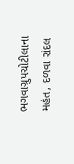ભગવાગ્રુપચોટીલાના મહંત, દળવા રાંદલ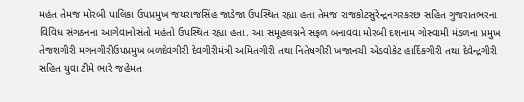મહંત તેમજ મોરબી પાલિકા ઉપપ્રમુખ જયરાજસિંહ જાડેજા ઉપસ્થિત રહ્યા હતા તેમજ રાજકોટસુરેન્દ્રનગરકરછ સહિત ગુજરાતભરના વિવિધ સંગઠનના આગેવાનોસંતો મહંતો ઉપસ્થિત રહ્યા હતા. આ સમૂહલગ્નને સફળ બનાવવા મોરબી દશનામ ગોસ્વામી મંડળના પ્રમુખ તેજશગીરી મગનગીરીઉપપ્રમુખ બળદેવગીરી દેવગીરીમંત્રી અમિતગીરી તથા નિતેષગીરી ખજાનચી એડવોકેટ હાર્દિકગીરી તથા દેવેન્દ્રગીરી સહિત યુવા ટીમે ભારે જહેમત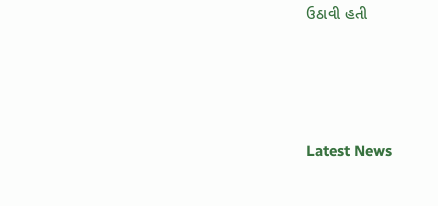ઉઠાવી હતી




Latest News